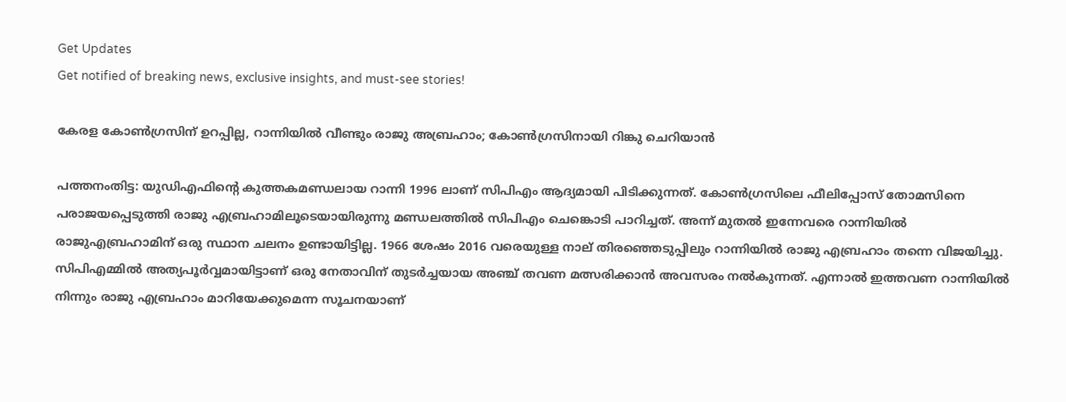Get Updates
Get notified of breaking news, exclusive insights, and must-see stories!

കേരള കോണ്‍ഗ്രസിന് ഉറപ്പില്ല, റാന്നിയില്‍ വീണ്ടും രാജു അബ്രഹാം; കോണ്‍ഗ്രസിനായി റിങ്കു ചെറിയാന്‍

പത്തനംതിട്ട: യുഡിഎഫിന്‍റെ കുത്തകമണ്ഡലായ റാന്നി 1996 ലാണ് സിപിഎം ആദ്യമായി പിടിക്കുന്നത്. കോണ്‍ഗ്രസിലെ ഫീലിപ്പോസ് തോമസിനെ പരാജയപ്പെടുത്തി രാജു എബ്രഹാമിലൂടെയായിരുന്നു മണ്ഡലത്തില്‍ സിപിഎം ചെങ്കൊടി പാറിച്ചത്. അന്ന് മുതല്‍ ഇന്നേവരെ റാന്നിയില്‍ രാജുഎബ്രഹാമിന് ഒരു സ്ഥാന ചലനം ഉണ്ടായിട്ടില്ല. 1966 ശേഷം 2016 വരെയുള്ള നാല് തിരഞ്ഞെടുപ്പിലും റാന്നിയില്‍ രാജു എബ്രഹാം തന്നെ വിജയിച്ചു. സിപിഎമ്മില്‍ അത്യപൂര്‍വ്വമായിട്ടാണ് ഒരു നേതാവിന് തുടര്‍ച്ചയായ അഞ്ച് തവണ മത്സരിക്കാന്‍ അവസരം നല്‍കുന്നത്. എന്നാല്‍ ഇത്തവണ റാന്നിയില്‍ നിന്നും രാജു എബ്രഹാം മാറിയേക്കുമെന്ന സൂചനയാണ്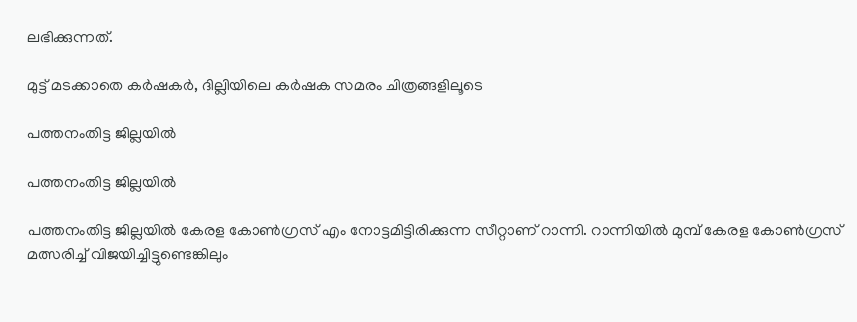ലഭിക്കുന്നത്.

മുട്ട് മടക്കാതെ കർഷകർ, ദില്ലിയിലെ കർഷക സമരം ചിത്രങ്ങളിലൂടെ

പത്തനംതിട്ട ജില്ലയില്‍

പത്തനംതിട്ട ജില്ലയില്‍

പത്തനംതിട്ട ജില്ലയില്‍ കേരള കോണ്‍ഗ്രസ് എം നോട്ടമിട്ടിരിക്കുന്ന സീറ്റാണ് റാന്നി. റാന്നിയില്‍ മുമ്പ് കേരള കോണ്‍ഗ്രസ് മത്സരിച്ച് വിജയിച്ചിട്ടുണ്ടെങ്കിലും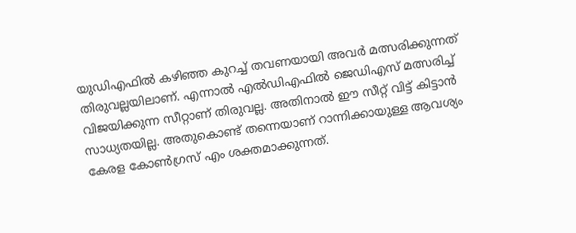യുഡിഎഫില്‍ കഴിഞ്ഞ കുറച്ച് തവണയായി അവര്‍ മത്സരിക്കുന്നത് തിരുവല്ലയിലാണ്. എന്നാല്‍ എല്‍ഡിഎഫില്‍ ജെഡിഎസ് മത്സരിച്ച് വിജയിക്കുന്ന സീറ്റാണ് തിരുവല്ല. അതിനാല്‍ ഈ സീറ്റ് വിട്ട് കിട്ടാന്‍ സാധ്യതയില്ല. അതുകൊണ്ട് തന്നെയാണ് റാന്നിക്കായുള്ള ആവശ്യം കേരള കോണ്‍ഗ്രസ് എം ശക്തമാക്കുന്നത്.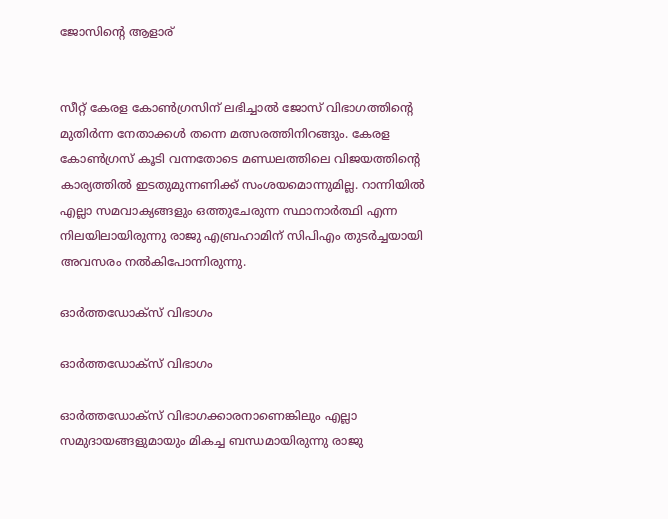ജോസിന്‍റെ ആളാര്


സീറ്റ് കേരള കോണ്‍ഗ്രസിന് ലഭിച്ചാല്‍ ജോസ് വിഭാഗത്തിന്‍റെ മുതിര്‍ന്ന നേതാക്കള്‍ തന്നെ മത്സരത്തിനിറങ്ങും. കേരള കോണ്‍ഗ്രസ് കൂടി വന്നതോടെ മണ്ഡലത്തിലെ വിജയത്തിന്‍റെ കാര്യത്തില്‍ ഇടതുമുന്നണിക്ക് സംശയമൊന്നുമില്ല. റാന്നിയില്‍ എല്ലാ സമവാക്യങ്ങളും ഒത്തുചേരുന്ന സ്ഥാനാര്‍ത്ഥി എന്ന നിലയിലായിരുന്നു രാജു എബ്രഹാമിന് സിപിഎം തുടര്‍ച്ചയായി അവസരം നല്‍കിപോന്നിരുന്നു.

ഓര്‍ത്തഡോക്സ് വിഭാഗം

ഓര്‍ത്തഡോക്സ് വിഭാഗം

ഓര്‍ത്തഡോക്സ് വിഭാഗക്കാരനാണെങ്കിലും എല്ലാ സമുദായങ്ങളുമായും മികച്ച ബന്ധമായിരുന്നു രാജു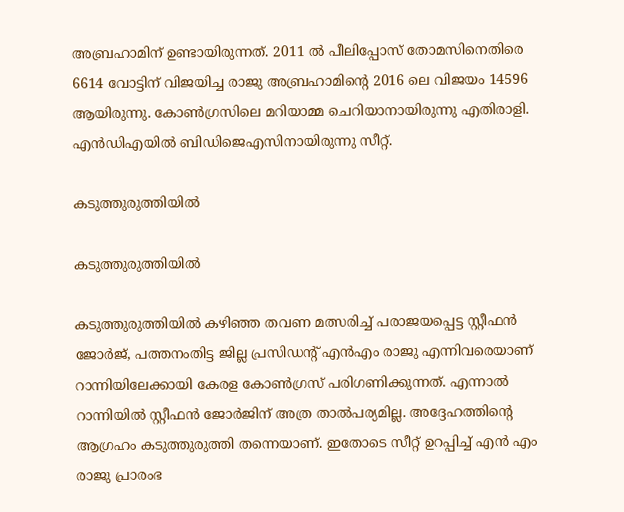അബ്രഹാമിന് ഉണ്ടായിരുന്നത്. 2011 ല്‍ പീലിപ്പോസ് തോമസിനെതിരെ 6614 വോട്ടിന് വിജയിച്ച രാജു അബ്രഹാമിന്‍റെ 2016 ലെ വിജയം 14596 ആയിരുന്നു. കോണ്‍ഗ്രസിലെ മറിയാമ്മ ചെറിയാനായിരുന്നു എതിരാളി. എന്‍ഡിഎയില്‍ ബിഡിജെഎസിനായിരുന്നു സീറ്റ്.

കടുത്തുരുത്തിയില്‍

കടുത്തുരുത്തിയില്‍

കടുത്തുരുത്തിയില്‍ കഴിഞ്ഞ തവണ മത്സരിച്ച് പരാജയപ്പെട്ട സ്റ്റീഫന്‍ ജോര്‍ജ്, പത്തനംതിട്ട ജില്ല പ്രസിഡന്‍റ് എന്‍എം രാജു എന്നിവരെയാണ് റാന്നിയിലേക്കായി കേരള കോണ്‍ഗ്രസ് പരിഗണിക്കുന്നത്. എന്നാല്‍ റാന്നിയില്‍ സ്റ്റീഫന്‍ ജോര്‍ജിന് അത്ര താല്‍പര്യമില്ല. അദ്ദേഹത്തിന്‍റെ ആഗ്രഹം കടുത്തുരുത്തി തന്നെയാണ്. ഇതോടെ സീറ്റ് ഉറപ്പിച്ച് എന്‍ എം രാജു പ്രാരംഭ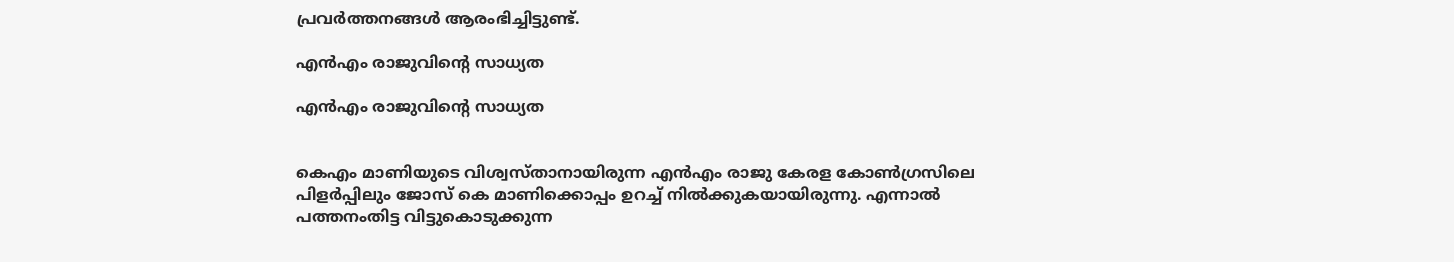പ്രവര്‍ത്തനങ്ങള്‍ ആരംഭിച്ചിട്ടുണ്ട്.

എന്‍എം രാജുവിന്‍റെ സാധ്യത

എന്‍എം രാജുവിന്‍റെ സാധ്യത


കെഎം മാണിയുടെ വിശ്വസ്താനായിരുന്ന എന്‍എം രാജു കേരള കോണ്‍ഗ്രസിലെ പിളര്‍പ്പിലും ജോസ് കെ മാണിക്കൊപ്പം ഉറച്ച് നില്‍ക്കുകയായിരുന്നു. എന്നാല്‍ പത്തനംതിട്ട വിട്ടുകൊടുക്കുന്ന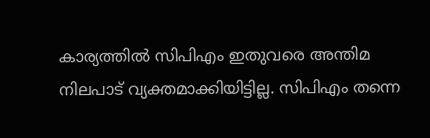കാര്യത്തില്‍ സിപിഎം ഇതുവരെ അന്തിമ നിലപാട് വ്യക്തമാക്കിയിട്ടില്ല. സിപിഎം തന്നെ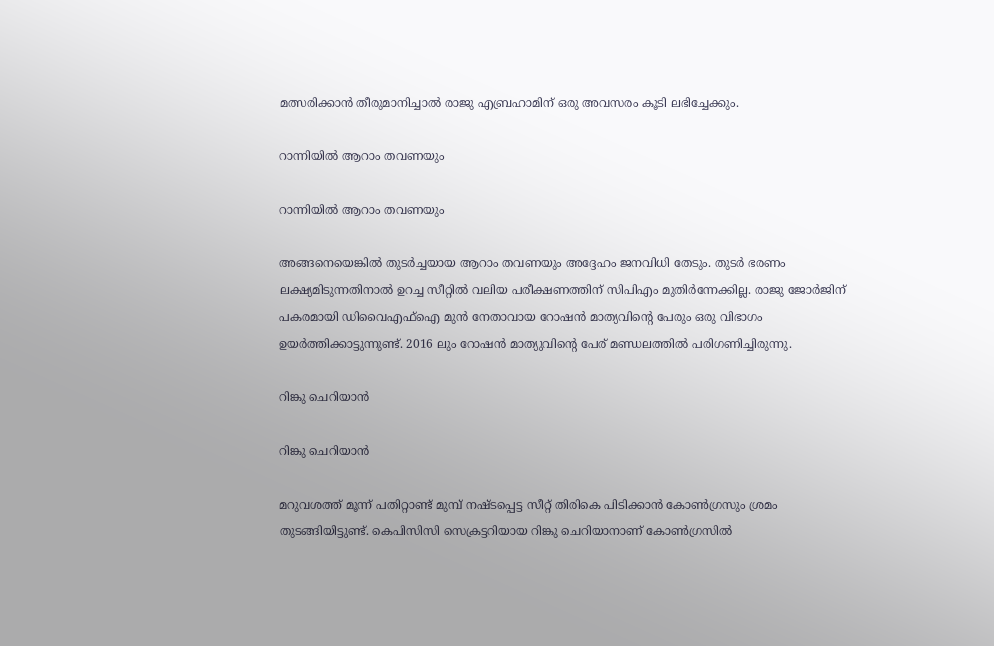മത്സരിക്കാന്‍ തീരുമാനിച്ചാല്‍ രാജു എബ്രഹാമിന് ഒരു അവസരം കൂടി ലഭിച്ചേക്കും.

റാന്നിയില്‍ ആറാം തവണയും

റാന്നിയില്‍ ആറാം തവണയും

അങ്ങനെയെങ്കില്‍ തുടര്‍ച്ചയായ ആറാം തവണയും അദ്ദേഹം ജനവിധി തേടും. തുടര്‍ ഭരണം ലക്ഷ്യമിടുന്നതിനാല്‍ ഉറച്ച സീറ്റില്‍ വലിയ പരീക്ഷണത്തിന് സിപിഎം മുതിര്‍ന്നേക്കില്ല. രാജു ജോര്‍ജിന് പകരമായി ഡിവൈഎഫ്ഐ മുന്‍ നേതാവായ റോഷന്‍ മാത്യവിന്‍റെ പേരും ഒരു വിഭാഗം ഉയര്‍ത്തിക്കാട്ടുന്നുണ്ട്. 2016 ലും റോഷന്‍ മാത്യുവിന്‍റെ പേര് മണ്ഡലത്തില്‍ പരിഗണിച്ചിരുന്നു.

റിങ്കു ചെറിയാന്‍

റിങ്കു ചെറിയാന്‍

മറുവശത്ത് മൂന്ന് പതിറ്റാണ്ട് മുമ്പ് നഷ്ടപ്പെട്ട സീറ്റ് തിരികെ പിടിക്കാന്‍ കോണ്‍ഗ്രസും ശ്രമം തുടങ്ങിയിട്ടുണ്ട്. കെപിസിസി സെക്രട്ടറിയായ റിങ്കു ചെറിയാനാണ് കോണ്‍ഗ്രസില്‍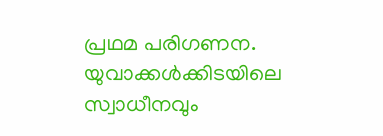പ്രഥമ പരിഗണന. യുവാക്കള്‍ക്കിടയിലെ സ്വാധീനവും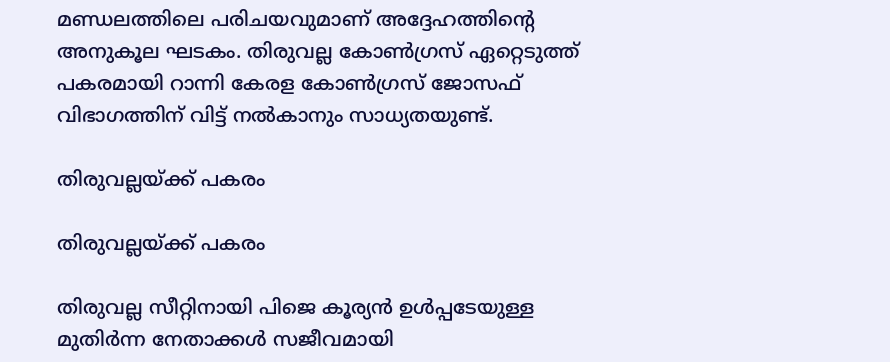മണ്ഡലത്തിലെ പരിചയവുമാണ് അദ്ദേഹത്തിന്‍റെ അനുകൂല ഘടകം. തിരുവല്ല കോണ്‍ഗ്രസ് ഏറ്റെടുത്ത് പകരമായി റാന്നി കേരള കോണ്‍ഗ്രസ് ജോസഫ് വിഭാഗത്തിന് വിട്ട് നല്‍കാനും സാധ്യതയുണ്ട്.

തിരുവല്ലയ്ക്ക് പകരം

തിരുവല്ലയ്ക്ക് പകരം

തിരുവല്ല സീറ്റിനായി പിജെ കൂര്യന്‍ ഉള്‍പ്പടേയുള്ള മുതിര്‍ന്ന നേതാക്കള്‍ സജീവമായി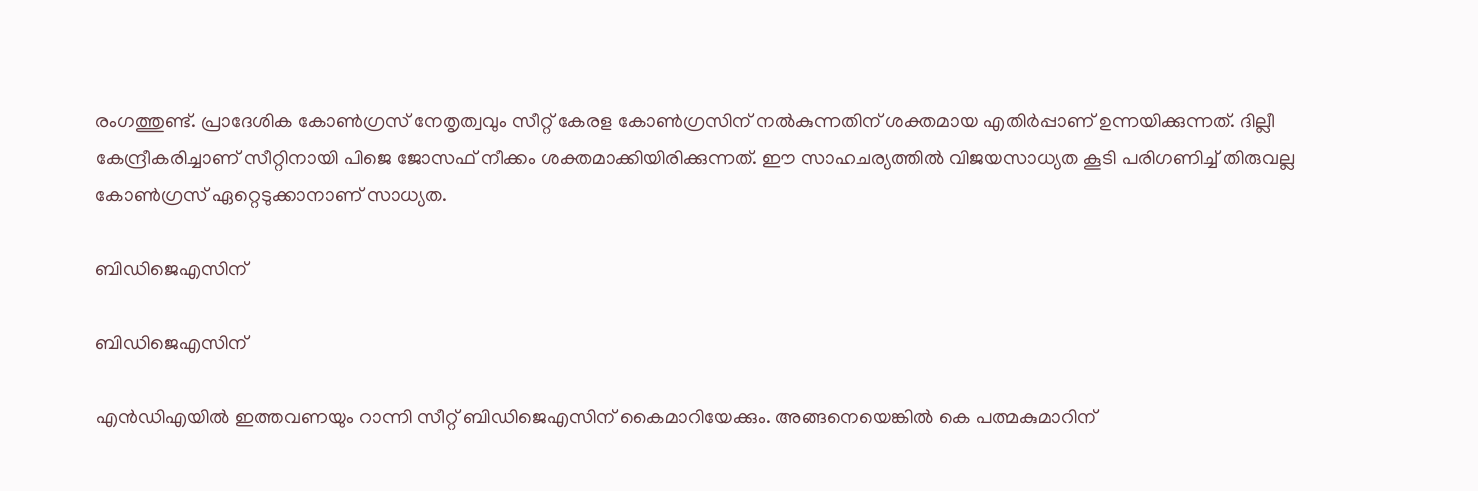രംഗത്തുണ്ട്. പ്രാദേശിക കോണ്‍ഗ്രസ് നേതൃത്വവും സീറ്റ് കേരള കോണ്‍ഗ്രസിന് നല്‍കുന്നതിന് ശക്തമായ എതിര്‍പ്പാണ് ഉന്നയിക്കുന്നത്. ദില്ലീ കേന്ദ്രീകരിച്ചാണ് സീറ്റിനായി പിജെ ജോസഫ് നീക്കം ശക്തമാക്കിയിരിക്കുന്നത്. ഈ സാഹചര്യത്തില്‍ വിജയസാധ്യത കൂടി പരിഗണിച്ച് തിരുവല്ല കോണ്‍ഗ്രസ് ഏറ്റെടുക്കാനാണ് സാധ്യത.

ബിഡിജെഎസിന്

ബിഡിജെഎസിന്

എന്‍ഡിഎയില്‍ ഇത്തവണയും റാന്നി സീറ്റ് ബിഡിജെഎസിന് കൈമാറിയേക്കും. അങ്ങനെയെങ്കില്‍ കെ പത്മകുമാറിന്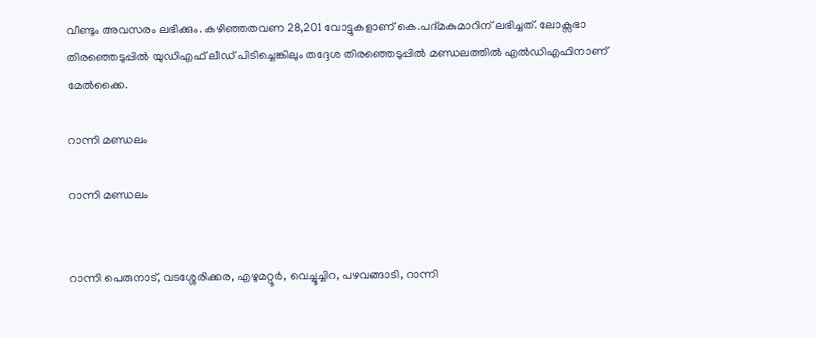വീണ്ടും അവസരം ലഭിക്കും. കഴിഞ്ഞതവണ 28,201 വോട്ടുകളാണ് കെ.പദ്മകുമാറിന് ലഭിച്ചത്. ലോക്സഭാ തിരഞ്ഞെടുപ്പില്‍ യുഡിഎഫ് ലീഡ് പിടിച്ചെങ്കിലും തദ്ദേശ തിരഞ്ഞെടുപ്പില്‍ മണ്ഡലത്തില്‍ എല്‍ഡിഎഫിനാണ് മേല്‍ക്കൈ.

റാന്നി മണ്ഡലം

റാന്നി മണ്ഡലം


റാന്നി പെരുനാട്, വടശ്ശേരിക്കര, എഴുമറ്റൂര്‍, വെച്ചൂച്ചിറ, പഴവങ്ങാടി, റാന്നി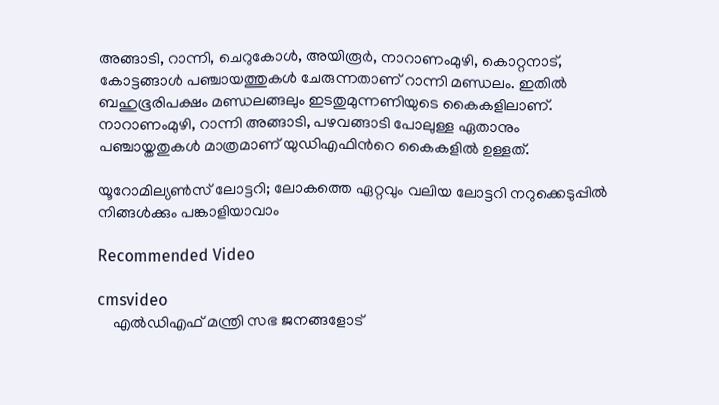അങ്ങാടി, റാന്നി, ചെറുകോള്‍, അയിരൂര്‍, നാറാണംമുഴി, കൊറ്റനാട്, കോട്ടങ്ങാള്‍ പഞ്ചായത്തുകള്‍ ചേരുന്നതാണ് റാന്നി മണ്ഡലം. ഇതില്‍ ബഹുഭൂരിപക്ഷം മണ്ഡലങ്ങലും ഇടതുമുന്നണിയുടെ കൈകളിലാണ്. നാറാണംമുഴി, റാന്നി അങ്ങാടി, പഴവങ്ങാടി പോലുള്ള ഏതാനും പഞ്ചായ്തതുകള്‍ മാത്രമാണ് യുഡിഎഫിന്‍റെ കൈകളില്‍ ഉള്ളത്.

യൂറോമില്യൺസ് ലോട്ടറി; ലോകത്തെ ഏറ്റവും വലിയ ലോട്ടറി നറുക്കെടുപ്പില്‍ നിങ്ങള്‍ക്കും പങ്കാളിയാവാം

Recommended Video

cmsvideo
    എല്‍ഡിഎഫ് മന്ത്രി സഭ ജനങ്ങളോട്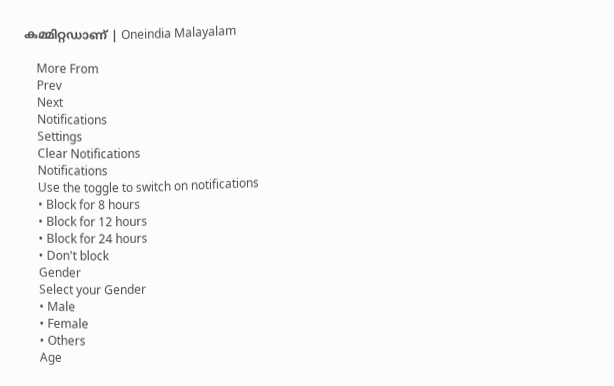കമ്മിറ്റഡാണ് | Oneindia Malayalam

    More From
    Prev
    Next
    Notifications
    Settings
    Clear Notifications
    Notifications
    Use the toggle to switch on notifications
    • Block for 8 hours
    • Block for 12 hours
    • Block for 24 hours
    • Don't block
    Gender
    Select your Gender
    • Male
    • Female
    • Others
    Age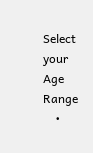Select your Age Range
    •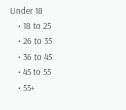Under 18
    • 18 to 25
    • 26 to 35
    • 36 to 45
    • 45 to 55
    • 55+